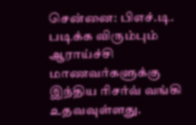சென்னை: பிஎச்.டி. படிக்க விரும்பும் ஆராய்ச்சி மாணவர்களுக்கு இந்திய ரிசர்வ் வங்கி உதவவுள்ளது.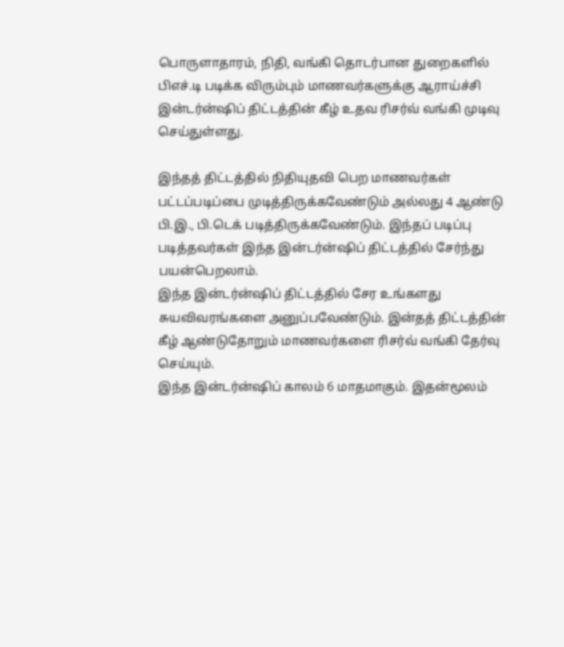பொருளாதாரம், நிதி, வங்கி தொடர்பான துறைகளில் பிஎச்.டி படிக்க விரும்பும் மாணவர்களுக்கு ஆராய்ச்சி இன்டர்ன்ஷிப் திட்டத்தின் கீழ் உதவ ரிசர்வ் வங்கி முடிவு செய்துள்ளது.

இந்தத் திட்டத்தில் நிதியுதவி பெற மாணவர்கள் பட்டப்படிப்பை முடித்திருக்கவேண்டும் அல்லது 4 ஆண்டு பி.இ., பி.டெக் படித்திருக்கவேண்டும். இந்தப் படிப்பு படித்தவர்கள் இந்த இன்டர்ன்ஷிப் திட்டத்தில் சேர்ந்து பயன்பெறலாம்.
இந்த இன்டர்ன்ஷிப் திட்டத்தில் சேர உங்களது சுயவிவரங்களை அனுப்பவேண்டும். இன்தத் திட்டத்தின் கீழ் ஆண்டுதோறும் மாணவர்களை ரிசர்வ் வங்கி தேர்வு செய்யும்.
இந்த இன்டர்ன்ஷிப் காலம் 6 மாதமாகும். இதன்மூலம்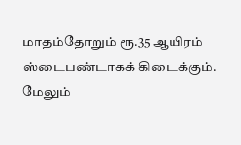மாதம்தோறும் ரூ.35 ஆயிரம் ஸ்டைபண்டாகக் கிடைக்கும்.
மேலும்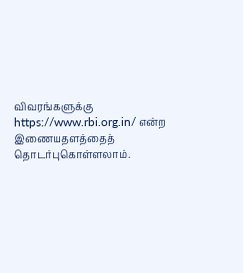விவரங்களுக்கு https://www.rbi.org.in/ என்ற இணையதளத்தைத் தொடர்புகொள்ளலாம்.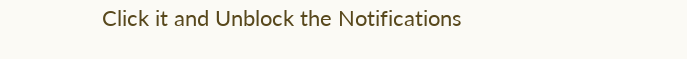Click it and Unblock the Notifications